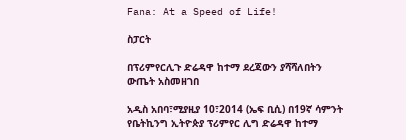Fana: At a Speed of Life!

ስፓርት

በፕሪምየርሊጉ ድሬዳዋ ከተማ ደረጃውን ያሻሻለበትን ውጤት አስመዘገበ

አዲስ አበባ፣ሚያዚያ 10፣2014 (ኤፍ ቢሲ) በ19ኛ ሳምንት የቤትኪንግ ኢትዮጵያ ፕሪምየር ሊግ ድሬዳዋ ከተማ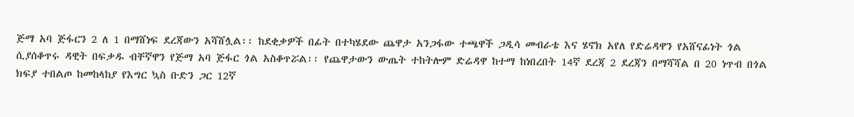ጅማ አባ ጅፋርን 2 ለ 1 በማሸነፍ ደረጃውን አሻሸሏል፡፡ ከደቂቃዎች በፊት በተካሄደው ጨዋታ አንጋፋው ተጫዋች ጋዲሳ መብራቴ እና ሄኖክ አየለ የድሬዳዋን የአሸናፊነት ጎል ሲያሰቆጥሩ ዳዊት በፍቃዱ ብቸኛዋን የጅማ አባ ጅፋር ጎል አስቆጥሯል፡፡ የጨዋታውን ውጤት ተከትሎም ድሬዳዋ ከተማ ከነበረበት 14ኛ ደረጃ 2 ደረጃን በማሻሻል በ 20 ነጥብ በጎል ክፍያ ተበልጦ ከመከላከያ የእግር ኳስ ቡድን ጋር 12ኛ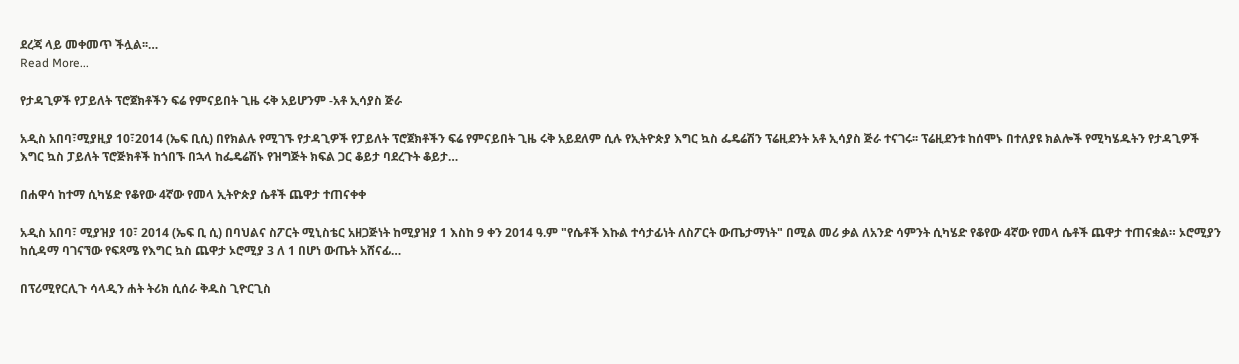ደረጃ ላይ መቀመጥ ችሏል፡፡…
Read More...

የታዳጊዎች የፓይለት ፕሮጀክቶችን ፍሬ የምናይበት ጊዜ ሩቅ አይሆንም -አቶ ኢሳያስ ጅራ

አዲስ አበባ፣ሚያዚያ 10፣2014 (ኤፍ ቢሲ) በየክልሉ የሚገኙ የታዳጊዎች የፓይለት ፕሮጀክቶችን ፍሬ የምናይበት ጊዜ ሩቅ አይደለም ሲሉ የኢትዮጵያ እግር ኳስ ፌዴሬሽን ፕሬዚደንት አቶ ኢሳያስ ጅራ ተናገሩ፡፡ ፕሬዚደንቱ ከሰሞኑ በተለያዩ ክልሎች የሚካሄዱትን የታዳጊዎች እግር ኳስ ፓይለት ፕሮጅክቶች ከጎበኙ በኋላ ከፌዴሬሽኑ የዝግጅት ክፍል ጋር ቆይታ ባደረጉት ቆይታ…

በሐዋሳ ከተማ ሲካሄድ የቆየው 4ኛው የመላ ኢትዮጵያ ሴቶች ጨዋታ ተጠናቀቀ

አዲስ አበባ፣ ሚያዝያ 10፣ 2014 (ኤፍ ቢ ሲ) በባህልና ስፖርት ሚኒስቴር አዘጋጅነት ከሚያዝያ 1 እስከ 9 ቀን 2014 ዓ.ም "የሴቶች እኩል ተሳታፊነት ለስፖርት ውጤታማነት" በሚል መሪ ቃል ለአንድ ሳምንት ሲካሄድ የቆየው 4ኛው የመላ ሴቶች ጨዋታ ተጠናቋል። ኦሮሚያን ከሲዳማ ባገናኘው የፍጻሜ የእግር ኳስ ጨዋታ ኦሮሚያ 3 ለ 1 በሆነ ውጤት አሸናፊ…

በፕሪሚየርሊጉ ሳላዲን ሐት ትሪክ ሲሰራ ቅዱስ ጊዮርጊስ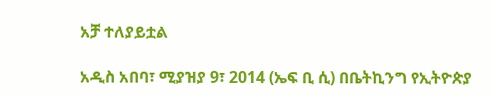አቻ ተለያይቷል

አዲስ አበባ፣ ሚያዝያ 9፣ 2014 (ኤፍ ቢ ሲ) በቤትኪንግ የኢትዮጵያ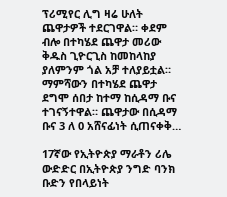ፕሪሚየር ሊግ ዛሬ ሁለት ጨዋታዎች ተደርገዋል። ቀደም ብሎ በተካሄደ ጨዋታ መሪው ቅዱስ ጊዮርጊስ ከመከላከያ ያለምንም ጎል አቻ ተለያይቷል። ማምሻውን በተካሄደ ጨዋታ ደግሞ ሰበታ ከተማ ከሲዳማ ቡና ተገናኝተዋል። ጨዋታው በሲዳማ ቡና 3 ለ 0 አሸናፊነት ሲጠናቀቅ…

17ኛው የኢትዮጵያ ማራቶን ሪሌ ውድድር በኢትዮጵያ ንግድ ባንክ ቡድን የበላይነት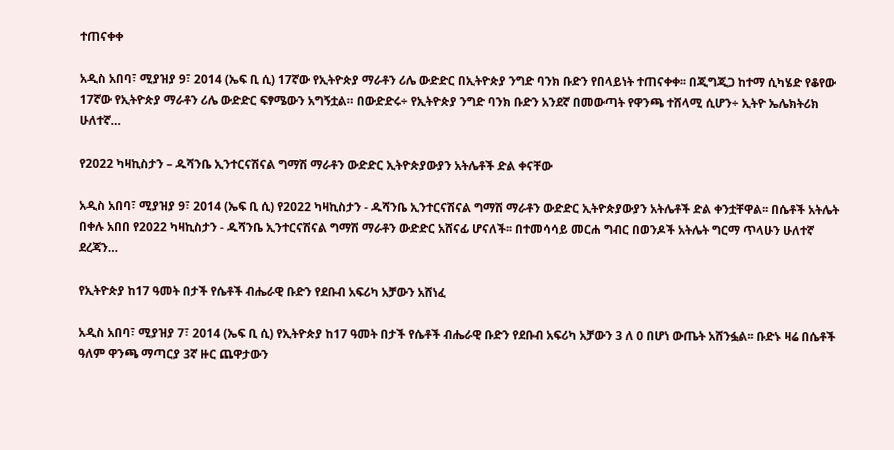ተጠናቀቀ

አዲስ አበባ፣ ሚያዝያ 9፣ 2014 (ኤፍ ቢ ሲ) 17ኛው የኢትዮጵያ ማራቶን ሪሌ ውድድር በኢትዮጵያ ንግድ ባንክ ቡድን የበላይነት ተጠናቀቀ፡፡ በጂግጂጋ ከተማ ሲካሄድ የቆየው 17ኛው የኢትዮጵያ ማራቶን ሪሌ ውድድር ፍፃሜውን አግኝቷል። በውድድሩ÷ የኢትዮጵያ ንግድ ባንክ ቡድን አንደኛ በመውጣት የዋንጫ ተሸላሚ ሲሆን÷ ኢትዮ ኤሌክትሪክ ሁለተኛ…

የ2022 ካዛኪስታን – ዱሻንቤ ኢንተርናሽናል ግማሽ ማራቶን ውድድር ኢትዮጵያውያን አትሌቶች ድል ቀናቸው

አዲስ አበባ፣ ሚያዝያ 9፣ 2014 (ኤፍ ቢ ሲ) የ2022 ካዛኪስታን - ዱሻንቤ ኢንተርናሽናል ግማሽ ማራቶን ውድድር ኢትዮጵያውያን አትሌቶች ድል ቀንቷቸዋል፡፡ በሴቶች አትሌት በቀሉ አበበ የ2022 ካዛኪስታን - ዱሻንቤ ኢንተርናሽናል ግማሽ ማራቶን ውድድር አሸናፊ ሆናለች፡፡ በተመሳሳይ መርሐ ግብር በወንዶች አትሌት ግርማ ጥላሁን ሁለተኛ ደረጃን…

የኢትዮጵያ ከ17 ዓመት በታች የሴቶች ብሔራዊ ቡድን የደቡብ አፍሪካ አቻውን አሸነፈ

አዲስ አበባ፣ ሚያዝያ 7፣ 2014 (ኤፍ ቢ ሲ) የኢትዮጵያ ከ17 ዓመት በታች የሴቶች ብሔራዊ ቡድን የደቡብ አፍሪካ አቻውን 3 ለ 0 በሆነ ውጤት አሸንፏል፡፡ ቡድኑ ዛሬ በሴቶች ዓለም ዋንጫ ማጣርያ 3ኛ ዙር ጨዋታውን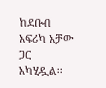ከደቡብ አፍሪካ አቻው ጋር አካሂዷል፡፡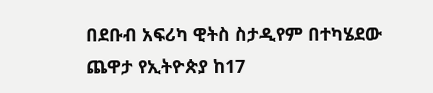በደቡብ አፍሪካ ዊትስ ስታዲየም በተካሄደው ጨዋታ የኢትዮጵያ ከ17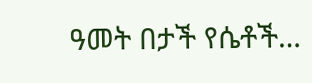ዓመት በታች የሴቶች…